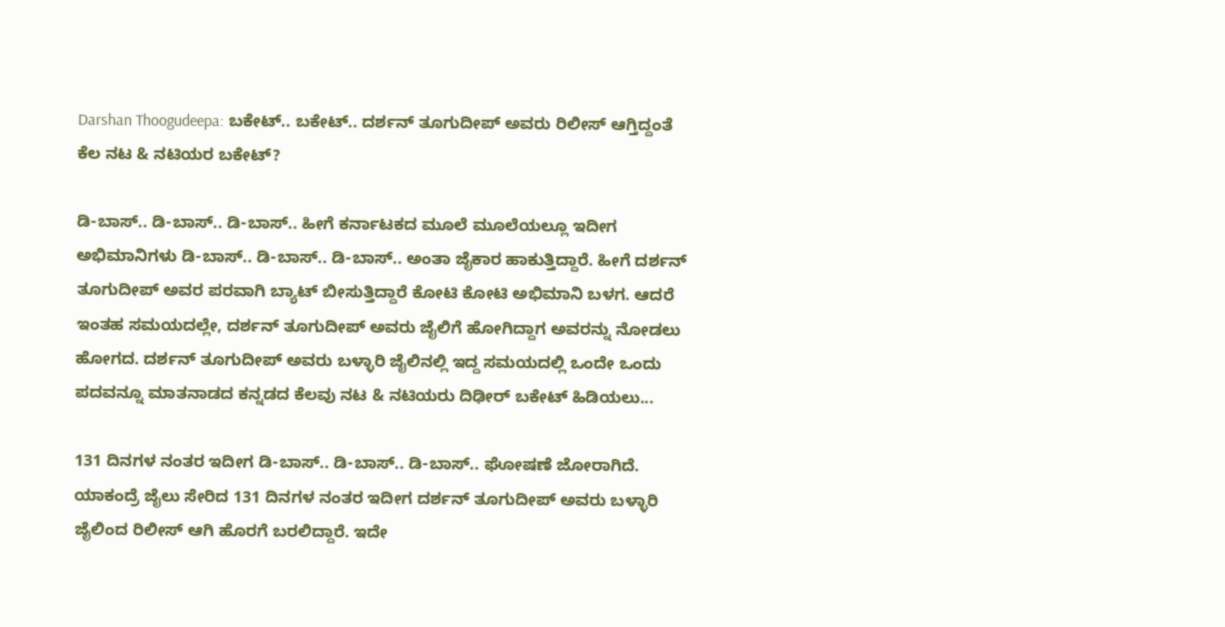Darshan Thoogudeepa: ಬಕೇಟ್.. ಬಕೇಟ್.. ದರ್ಶನ್ ತೂಗುದೀಪ್ ಅವರು ರಿಲೀಸ್ ಆಗ್ತಿದ್ದಂತೆ ಕೆಲ ನಟ & ನಟಿಯರ ಬಕೇಟ್?

ಡಿ-ಬಾಸ್.. ಡಿ-ಬಾಸ್.. ಡಿ-ಬಾಸ್.. ಹೀಗೆ ಕರ್ನಾಟಕದ ಮೂಲೆ ಮೂಲೆಯಲ್ಲೂ ಇದೀಗ ಅಭಿಮಾನಿಗಳು ಡಿ-ಬಾಸ್.. ಡಿ-ಬಾಸ್.. ಡಿ-ಬಾಸ್.. ಅಂತಾ ಜೈಕಾರ ಹಾಕುತ್ತಿದ್ದಾರೆ. ಹೀಗೆ ದರ್ಶನ್ ತೂಗುದೀಪ್ ಅವರ ಪರವಾಗಿ ಬ್ಯಾಟ್ ಬೀಸುತ್ತಿದ್ದಾರೆ ಕೋಟಿ ಕೋಟಿ ಅಭಿಮಾನಿ ಬಳಗ. ಆದರೆ ಇಂತಹ ಸಮಯದಲ್ಲೇ, ದರ್ಶನ್ ತೂಗುದೀಪ್ ಅವರು ಜೈಲಿಗೆ ಹೋಗಿದ್ದಾಗ ಅವರನ್ನು ನೋಡಲು ಹೋಗದ. ದರ್ಶನ್ ತೂಗುದೀಪ್ ಅವರು ಬಳ್ಳಾರಿ ಜೈಲಿನಲ್ಲಿ ಇದ್ದ ಸಮಯದಲ್ಲಿ ಒಂದೇ ಒಂದು ಪದವನ್ನೂ ಮಾತನಾಡದ ಕನ್ನಡದ ಕೆಲವು ನಟ & ನಟಿಯರು ದಿಢೀರ್ ಬಕೇಟ್ ಹಿಡಿಯಲು...

131 ದಿನಗಳ ನಂತರ ಇದೀಗ ಡಿ-ಬಾಸ್.. ಡಿ-ಬಾಸ್.. ಡಿ-ಬಾಸ್.. ಘೋಷಣೆ ಜೋರಾಗಿದೆ. ಯಾಕಂದ್ರೆ ಜೈಲು ಸೇರಿದ 131 ದಿನಗಳ ನಂತರ ಇದೀಗ ದರ್ಶನ್ ತೂಗುದೀಪ್ ಅವರು ಬಳ್ಳಾರಿ ಜೈಲಿಂದ ರಿಲೀಸ್ ಆಗಿ ಹೊರಗೆ ಬರಲಿದ್ದಾರೆ. ಇದೇ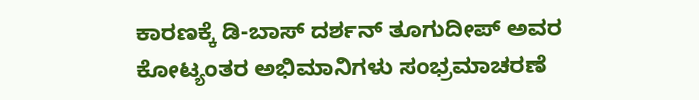ಕಾರಣಕ್ಕೆ ಡಿ-ಬಾಸ್ ದರ್ಶನ್ ತೂಗುದೀಪ್ ಅವರ ಕೋಟ್ಯಂತರ ಅಭಿಮಾನಿಗಳು ಸಂಭ್ರಮಾಚರಣೆ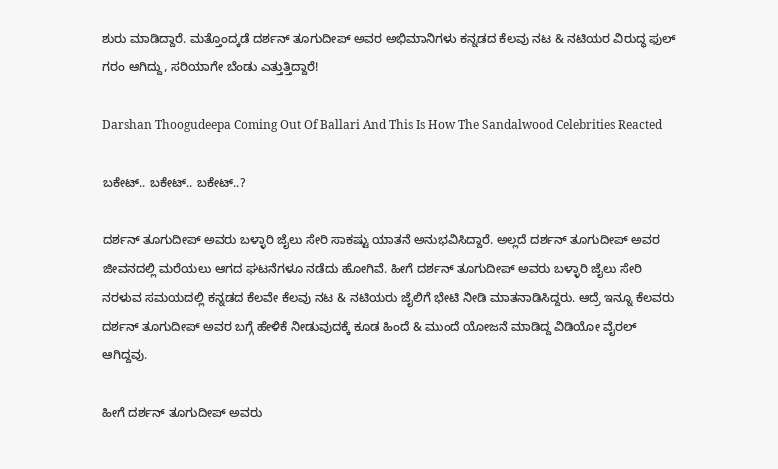ಶುರು ಮಾಡಿದ್ದಾರೆ. ಮತ್ತೊಂದ್ಕಡೆ ದರ್ಶನ್ ತೂಗುದೀಪ್ ಅವರ ಅಭಿಮಾನಿಗಳು ಕನ್ನಡದ ಕೆಲವು ನಟ & ನಟಿಯರ ವಿರುದ್ಧ ಫುಲ್ ಗರಂ ಆಗಿದ್ದು, ಸರಿಯಾಗೇ ಬೆಂಡು ಎತ್ತುತ್ತಿದ್ದಾರೆ!

Darshan Thoogudeepa Coming Out Of Ballari And This Is How The Sandalwood Celebrities Reacted

ಬಕೇಟ್.. ಬಕೇಟ್.. ಬಕೇಟ್..?

ದರ್ಶನ್ ತೂಗುದೀಪ್ ಅವರು ಬಳ್ಳಾರಿ ಜೈಲು ಸೇರಿ ಸಾಕಷ್ಟು ಯಾತನೆ ಅನುಭವಿಸಿದ್ದಾರೆ. ಅಲ್ಲದೆ ದರ್ಶನ್ ತೂಗುದೀಪ್ ಅವರ ಜೀವನದಲ್ಲಿ ಮರೆಯಲು ಆಗದ ಘಟನೆಗಳೂ ನಡೆದು ಹೋಗಿವೆ. ಹೀಗೆ ದರ್ಶನ್ ತೂಗುದೀಪ್ ಅವರು ಬಳ್ಳಾರಿ ಜೈಲು ಸೇರಿ ನರಳುವ ಸಮಯದಲ್ಲಿ ಕನ್ನಡದ ಕೆಲವೇ ಕೆಲವು ನಟ & ನಟಿಯರು ಜೈಲಿಗೆ ಭೇಟಿ ನೀಡಿ ಮಾತನಾಡಿಸಿದ್ದರು. ಆದ್ರೆ ಇನ್ನೂ ಕೆಲವರು ದರ್ಶನ್ ತೂಗುದೀಪ್ ಅವರ ಬಗ್ಗೆ ಹೇಳಿಕೆ ನೀಡುವುದಕ್ಕೆ ಕೂಡ ಹಿಂದೆ & ಮುಂದೆ ಯೋಜನೆ ಮಾಡಿದ್ದ ವಿಡಿಯೋ ವೈರಲ್ ಆಗಿದ್ದವು.

ಹೀಗೆ ದರ್ಶನ್ ತೂಗುದೀಪ್ ಅವರು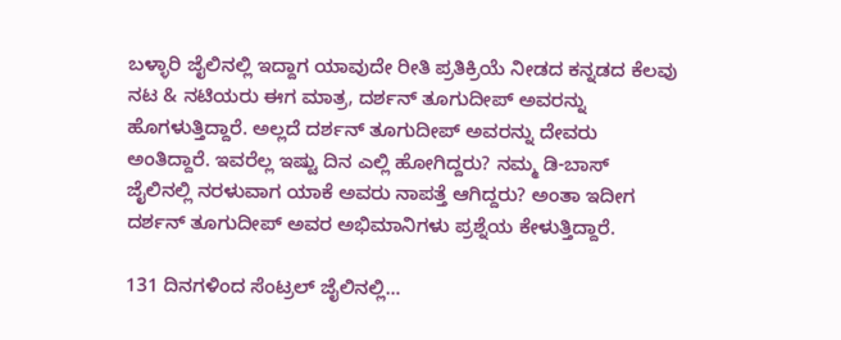ಬಳ್ಳಾರಿ ಜೈಲಿನಲ್ಲಿ ಇದ್ದಾಗ ಯಾವುದೇ ರೀತಿ ಪ್ರತಿಕ್ರಿಯೆ ನೀಡದ ಕನ್ನಡದ ಕೆಲವು ನಟ & ನಟಿಯರು ಈಗ ಮಾತ್ರ, ದರ್ಶನ್ ತೂಗುದೀಪ್ ಅವರನ್ನು ಹೊಗಳುತ್ತಿದ್ದಾರೆ. ಅಲ್ಲದೆ ದರ್ಶನ್ ತೂಗುದೀಪ್ ಅವರನ್ನು ದೇವರು ಅಂತಿದ್ದಾರೆ. ಇವರೆಲ್ಲ ಇಷ್ಟು ದಿನ ಎಲ್ಲಿ ಹೋಗಿದ್ದರು? ನಮ್ಮ ಡಿ-ಬಾಸ್ ಜೈಲಿನಲ್ಲಿ ನರಳುವಾಗ ಯಾಕೆ ಅವರು ನಾಪತ್ತೆ ಆಗಿದ್ದರು? ಅಂತಾ ಇದೀಗ ದರ್ಶನ್ ತೂಗುದೀಪ್ ಅವರ ಅಭಿಮಾನಿಗಳು ಪ್ರಶ್ನೆಯ ಕೇಳುತ್ತಿದ್ದಾರೆ.

131 ದಿನಗಳಿಂದ ಸೆಂಟ್ರಲ್ ಜೈಲಿನಲ್ಲಿ...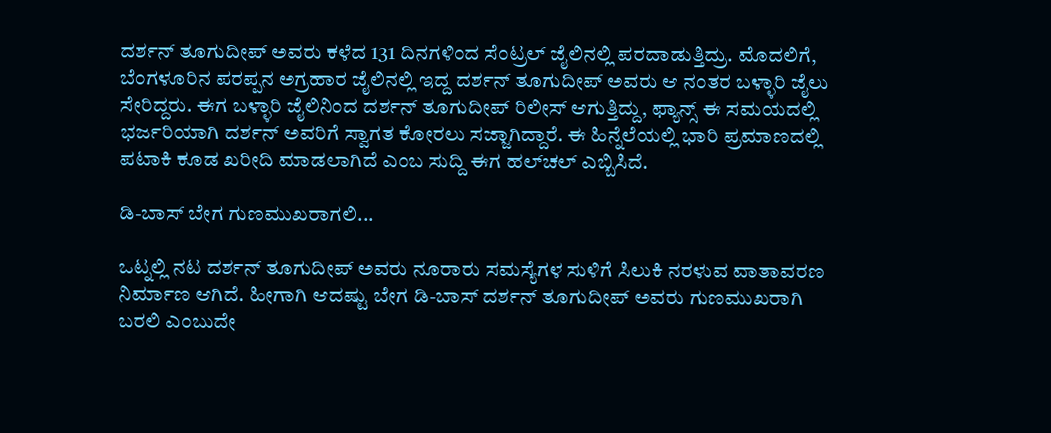ದರ್ಶನ್ ತೂಗುದೀಪ್ ಅವರು ಕಳೆದ 131 ದಿನಗಳಿಂದ ಸೆಂಟ್ರಲ್ ಜೈಲಿನಲ್ಲಿ ಪರದಾಡುತ್ತಿದ್ರು. ಮೊದಲಿಗೆ, ಬೆಂಗಳೂರಿನ ಪರಪ್ಪನ ಅಗ್ರಹಾರ ಜೈಲಿನಲ್ಲಿ ಇದ್ದ ದರ್ಶನ್ ತೂಗುದೀಪ್ ಅವರು ಆ ನಂತರ ಬಳ್ಳಾರಿ ಜೈಲು ಸೇರಿದ್ದರು. ಈಗ ಬಳ್ಳಾರಿ ಜೈಲಿನಿಂದ ದರ್ಶನ್ ತೂಗುದೀಪ್ ರಿಲೀಸ್ ಆಗುತ್ತಿದ್ದು, ಫ್ಯಾನ್ಸ್ ಈ ಸಮಯದಲ್ಲಿ ಭರ್ಜರಿಯಾಗಿ ದರ್ಶನ್ ಅವರಿಗೆ ಸ್ವಾಗತ ಕೋರಲು ಸಜ್ಜಾಗಿದ್ದಾರೆ. ಈ ಹಿನ್ನೆಲೆಯಲ್ಲಿ ಭಾರಿ ಪ್ರಮಾಣದಲ್ಲಿ ಪಟಾಕಿ ಕೂಡ ಖರೀದಿ ಮಾಡಲಾಗಿದೆ ಎಂಬ ಸುದ್ದಿ ಈಗ ಹಲ್‌ಚಲ್ ಎಬ್ಬಿಸಿದೆ.

ಡಿ-ಬಾಸ್ ಬೇಗ ಗುಣಮುಖರಾಗಲಿ...

ಒಟ್ನಲ್ಲಿ ನಟ ದರ್ಶನ್ ತೂಗುದೀಪ್ ಅವರು ನೂರಾರು ಸಮಸ್ಯೆಗಳ ಸುಳಿಗೆ ಸಿಲುಕಿ ನರಳುವ ವಾತಾವರಣ ನಿರ್ಮಾಣ ಆಗಿದೆ. ಹೀಗಾಗಿ ಆದಷ್ಟು ಬೇಗ ಡಿ-ಬಾಸ್ ದರ್ಶನ್ ತೂಗುದೀಪ್ ಅವರು ಗುಣಮುಖರಾಗಿ ಬರಲಿ ಎಂಬುದೇ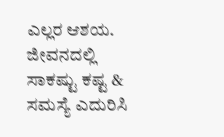ಎಲ್ಲರ ಆಶಯ. ಜೀವನದಲ್ಲಿ ಸಾಕಷ್ಟು ಕಷ್ಟ & ಸಮಸ್ಯೆ ಎದುರಿಸಿ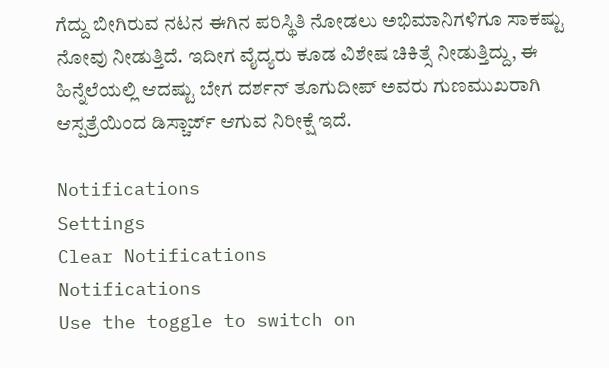ಗೆದ್ದು ಬೀಗಿರುವ ನಟನ ಈಗಿನ ಪರಿಸ್ಥಿತಿ ನೋಡಲು ಅಭಿಮಾನಿಗಳಿಗೂ ಸಾಕಷ್ಟು ನೋವು ನೀಡುತ್ತಿದೆ. ಇದೀಗ ವೈದ್ಯರು ಕೂಡ ವಿಶೇಷ ಚಿಕಿತ್ಸೆ ನೀಡುತ್ತಿದ್ದು, ಈ ಹಿನ್ನೆಲೆಯಲ್ಲಿ ಆದಷ್ಟು ಬೇಗ ದರ್ಶನ್ ತೂಗುದೀಪ್ ಅವರು ಗುಣಮುಖರಾಗಿ ಆಸ್ಪತ್ರೆಯಿಂದ ಡಿಸ್ಚಾರ್ಜ್ ಆಗುವ ನಿರೀಕ್ಷೆ ಇದೆ.

Notifications
Settings
Clear Notifications
Notifications
Use the toggle to switch on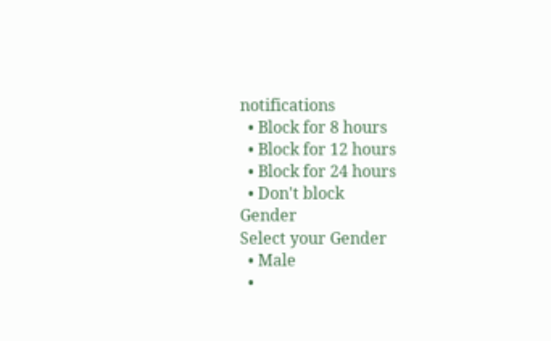notifications
  • Block for 8 hours
  • Block for 12 hours
  • Block for 24 hours
  • Don't block
Gender
Select your Gender
  • Male
  •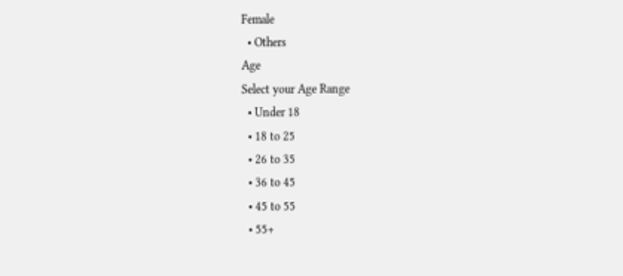Female
  • Others
Age
Select your Age Range
  • Under 18
  • 18 to 25
  • 26 to 35
  • 36 to 45
  • 45 to 55
  • 55+